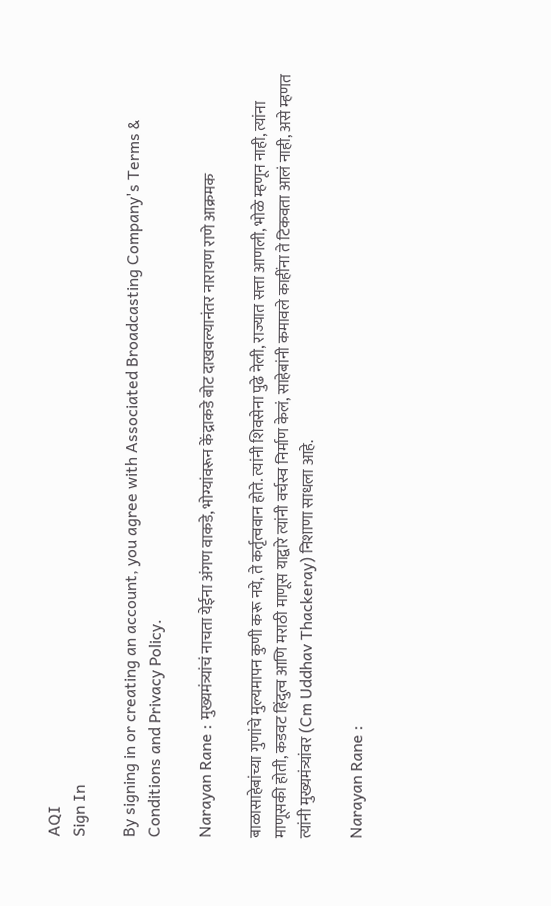AQI
Sign In

By signing in or creating an account, you agree with Associated Broadcasting Company's Terms & Conditions and Privacy Policy.

Narayan Rane : मुख्यमंत्र्यांचं नाचता येईना अंगण वाकडे, भोग्यांवरून केंद्राकडे बोट दाखवल्यानंतर नारायण राणे आक्रमक

बाळासाहेबांच्या गुणांचे मुल्यमापन कुणी करू नये, ते कर्तृत्ववान होते. त्यांनी शिवसेना पुढे नेली, राज्यात सत्ता आणली, भोळे म्हणून नाही, त्यांना माणूसकी होती, कडवट हिंदुत्व आणि मराठी माणूस याद्वारे त्यांनी वर्चस्व निर्माण केलं, साहेबांनी कमावले काहींना ते टिकवता आलं नाही, असे म्हणत त्यांनी मुख्यमंत्र्यांवर (Cm Uddhav Thackeray) निशाणा साधला आहे.

Narayan Rane :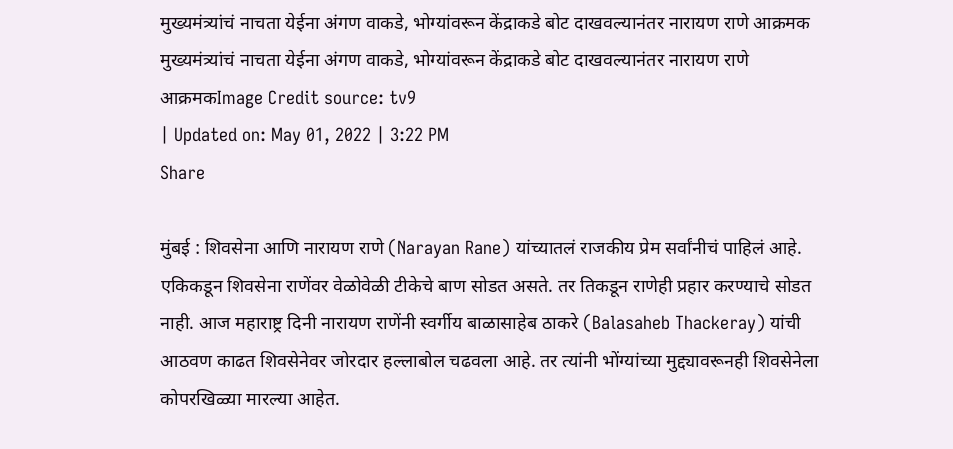मुख्यमंत्र्यांचं नाचता येईना अंगण वाकडे, भोग्यांवरून केंद्राकडे बोट दाखवल्यानंतर नारायण राणे आक्रमक
मुख्यमंत्र्यांचं नाचता येईना अंगण वाकडे, भोग्यांवरून केंद्राकडे बोट दाखवल्यानंतर नारायण राणे आक्रमकImage Credit source: tv9
| Updated on: May 01, 2022 | 3:22 PM
Share

मुंबई : शिवसेना आणि नारायण राणे (Narayan Rane) यांच्यातलं राजकीय प्रेम सर्वांनीचं पाहिलं आहे. एकिकडून शिवसेना राणेंवर वेळोवेळी टीकेचे बाण सोडत असते. तर तिकडून राणेही प्रहार करण्याचे सोडत नाही. आज महाराष्ट्र दिनी नारायण राणेंनी स्वर्गीय बाळासाहेब ठाकरे (Balasaheb Thackeray) यांची आठवण काढत शिवसेनेवर जोरदार हल्लाबोल चढवला आहे. तर त्यांनी भोंग्यांच्या मुद्द्यावरूनही शिवसेनेला कोपरखिळ्या मारल्या आहेत.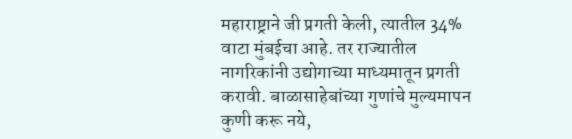महाराष्ट्राने जी प्रगती केली, त्यातील 34% वाटा मुंबईचा आहे. तर राज्यातील नागरिकांनी उद्योगाच्या माध्यमातून प्रगती करावी. बाळासाहेबांच्या गुणांचे मुल्यमापन कुणी करू नये,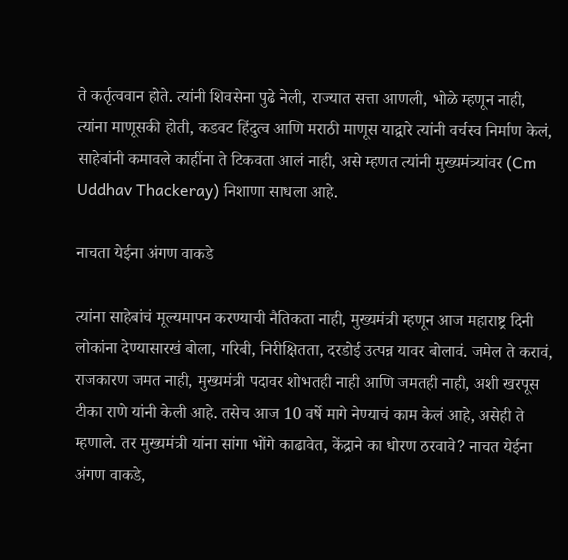ते कर्तृत्ववान होते. त्यांनी शिवसेना पुढे नेली, राज्यात सत्ता आणली, भोळे म्हणून नाही, त्यांना माणूसकी होती, कडवट हिंदुत्व आणि मराठी माणूस याद्वारे त्यांनी वर्चस्व निर्माण केलं, साहेबांनी कमावले काहींना ते टिकवता आलं नाही, असे म्हणत त्यांनी मुख्यमंत्र्यांवर (Cm Uddhav Thackeray) निशाणा साधला आहे.

नाचता येईना अंगण वाकडे

त्यांना साहेबांचं मूल्यमापन करण्याची नैतिकता नाही, मुख्यमंत्री म्हणून आज महाराष्ट्र दिनी लोकांना देण्यासारखं बोला, गरिबी, निरीक्षितता, दरडोई उत्पन्न यावर बोलावं. जमेल ते करावं, राजकारण जमत नाही, मुख्यमंत्री पदावर शोभतही नाही आणि जमतही नाही, अशी खरपूस टीका राणे यांनी केली आहे. तसेच आज 10 वर्षे मागे नेण्याचं काम केलं आहे, असेही ते म्हणाले. तर मुख्यमंत्री यांना सांगा भोंगे काढावेत, केंद्राने का धोरण ठरवावे? नाचत येईना अंगण वाकडे,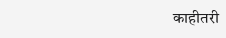काहीतरी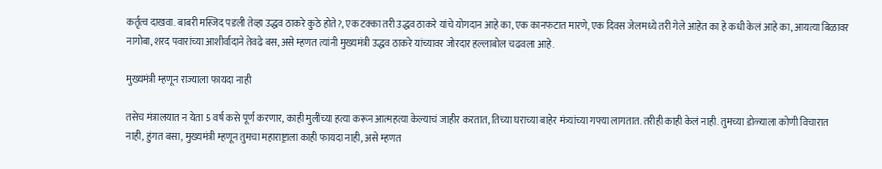कर्तृत्व दाखवा. बाबरी मस्जिद पडली तेव्हा उद्धव ठाकरे कुठे होते?, एक टक्का तरी उद्धव ठाकरे यांचे योगदान आहे का, एक कानफटात मारणे, एक दिवस जेलमध्ये तरी गेले आहेत का हे कधी केलं आहे का, आयत्या बिळावर नागोबा, शरद पवारांच्या आशीर्वादाने तेवढे बस, असे म्हणत त्यांनी मुख्यमंत्री उद्धव ठाकरे यांच्यावर जोरदार हल्लाबोल चढवला आहे.

मुख्यमंत्री म्हणून राज्याला फायदा नाही

तसेच मंत्रालयात न येता 5 वर्ष कसे पूर्ण करणार, काही मुलींच्या हत्या करून आत्महत्या केल्याचं जाहीर करतात, तिच्या घराच्या बाहेर मंत्र्यांच्या गफ्या लागतात. तरीही काही केलं नाही. तुमच्या डोळ्याला कोणी विचारात नाही, हुंगत बसा, मुख्यमंत्री म्हणून तुमचा महाराष्ट्राला काही फायदा नाही, असे म्हणत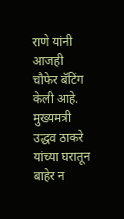राणे यांनी आजही चौफेर बॅटिंग केली आहे. मुख्यमत्री उद्धव ठाकरे यांच्या घरातून बाहेर न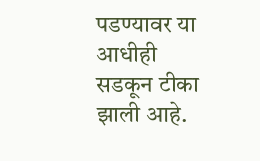पडण्यावर या आधीही सडकून टीका झाली आहे.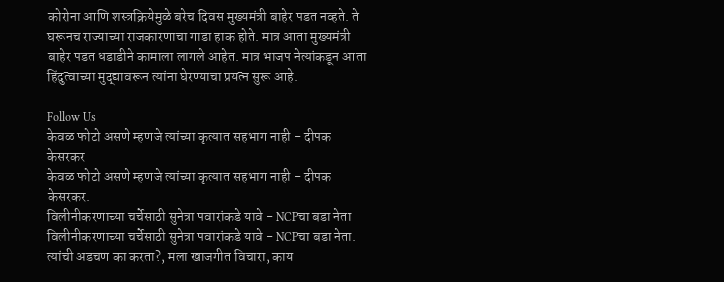कोरोना आणि शस्त्रक्रियेमुळे बरेच दिवस मुख्यमंत्री बाहेर पडत नव्हते. ते घरूनच राज्याच्या राजकारणाचा गाडा हाक होते. मात्र आता मुख्यमंत्री बाहेर पडत धडाडीने कामाला लागले आहेत. मात्र भाजप नेत्यांकडून आता हिंदुत्वाच्या मुद्द्यावरून त्यांना घेरण्याचा प्रयत्न सुरू आहे.

Follow Us
केवळ फोटो असणे म्हणजे त्यांच्या कृत्यात सहभाग नाही - दीपक केसरकर
केवळ फोटो असणे म्हणजे त्यांच्या कृत्यात सहभाग नाही - दीपक केसरकर.
विलीनीकरणाच्या चर्चेसाठी सुनेत्रा पवारांकडे यावे - NCPचा बडा नेता
विलीनीकरणाच्या चर्चेसाठी सुनेत्रा पवारांकडे यावे - NCPचा बडा नेता.
त्यांची अडचण का करता?, मला खाजगीत विचारा, काय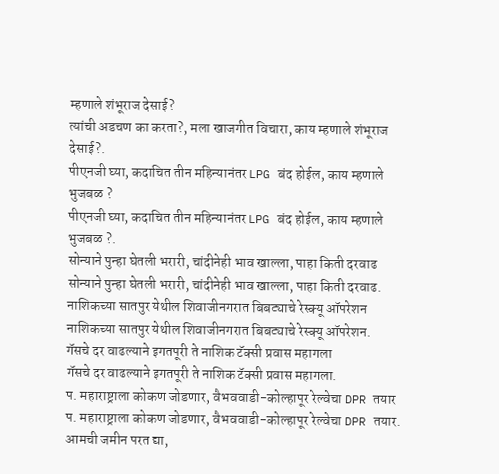म्हणाले शंभूराज देसाई?
त्यांची अडचण का करता?, मला खाजगीत विचारा, काय म्हणाले शंभूराज देसाई?.
पीएनजी घ्या, कदाचित तीन महिन्यानंतर LPG बंद होईल, काय म्हणाले भुजबळ ?
पीएनजी घ्या, कदाचित तीन महिन्यानंतर LPG बंद होईल, काय म्हणाले भुजबळ ?.
सोन्याने पुन्हा घेतली भरारी, चांदीनेही भाव खाल्ला, पाहा किती दरवाढ
सोन्याने पुन्हा घेतली भरारी, चांदीनेही भाव खाल्ला, पाहा किती दरवाढ.
नाशिकच्या सातपुर येथील शिवाजीनगरात बिबट्याचे रेस्क्यू ऑपरेशन
नाशिकच्या सातपुर येथील शिवाजीनगरात बिबट्याचे रेस्क्यू ऑपरेशन.
गॅसचे दर वाढल्याने इगतपूरी ते नाशिक टॅक्सी प्रवास महागला
गॅसचे दर वाढल्याने इगतपूरी ते नाशिक टॅक्सी प्रवास महागला.
प. महाराष्ट्राला कोकण जोडणार, वैभववाडी-कोल्हापूर रेल्वेचा DPR तयार
प. महाराष्ट्राला कोकण जोडणार, वैभववाडी-कोल्हापूर रेल्वेचा DPR तयार.
आमची जमीन परत द्या,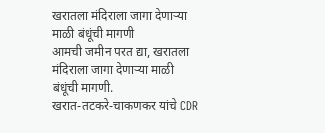खरातला मंदिराला जागा देणाऱ्या माळी बंधूंची मागणी
आमची जमीन परत द्या, खरातला मंदिराला जागा देणाऱ्या माळी बंधूंची मागणी.
खरात-तटकरे-चाकणकर यांचे CDR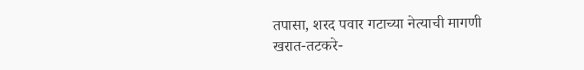तपासा, शरद पवार गटाच्या नेत्याची मागणी
खरात-तटकरे-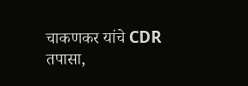चाकणकर यांचे CDR तपासा,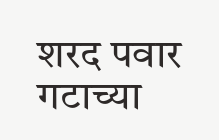शरद पवार गटाच्या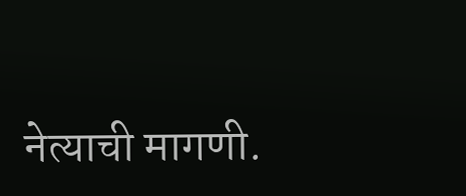नेत्याची मागणी.